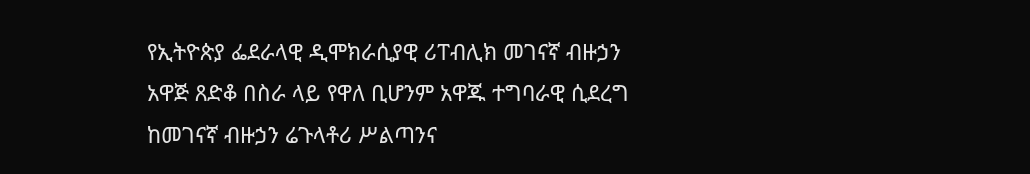የኢትዮጵያ ፌደራላዊ ዲሞክራሲያዊ ሪፐብሊክ መገናኛ ብዙኃን አዋጅ ጸድቆ በስራ ላይ የዋለ ቢሆንም አዋጁ ተግባራዊ ሲደረግ ከመገናኛ ብዙኃን ሬጉላቶሪ ሥልጣንና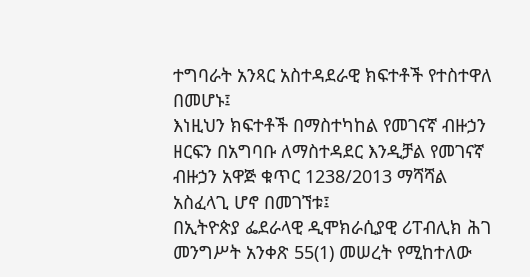ተግባራት አንጻር አስተዳደራዊ ክፍተቶች የተስተዋለ በመሆኑ፤
እነዚህን ክፍተቶች በማስተካከል የመገናኛ ብዙኃን ዘርፍን በአግባቡ ለማስተዳደር እንዲቻል የመገናኛ ብዙኃን አዋጅ ቁጥር 1238/2013 ማሻሻል አስፈላጊ ሆኖ በመገኘቱ፤
በኢትዮጵያ ፌደራላዊ ዲሞክራሲያዊ ሪፐብሊክ ሕገ መንግሥት አንቀጽ 55(1) መሠረት የሚከተለው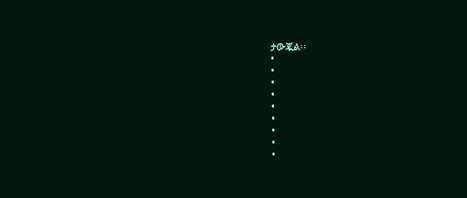ታውጇል፡፡
•
•
•
•
•
•
•
•
•